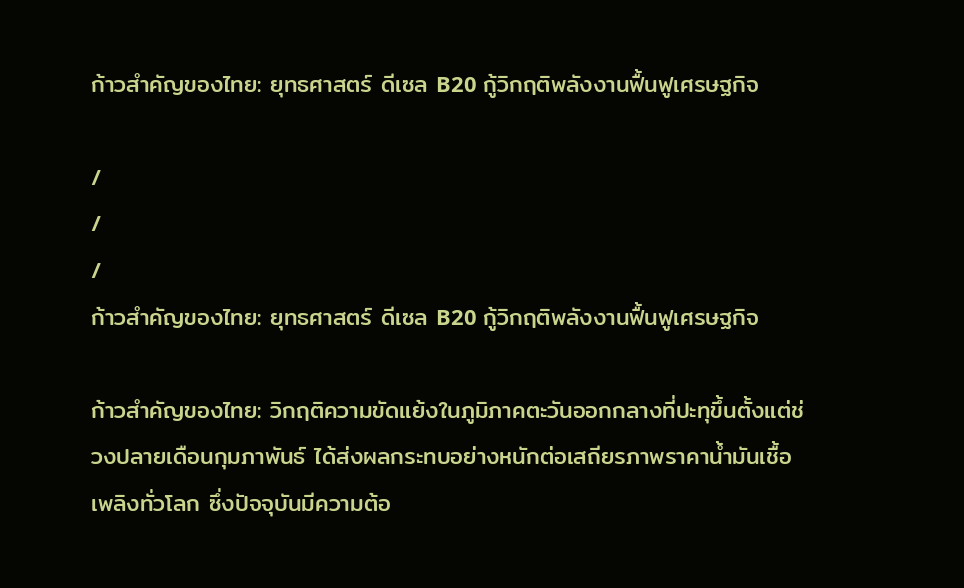ก้าวสำคัญของไทย: ยุทธศาสตร์ ดีเซล B20 กู้วิกฤติพลังงานฟื้นฟูเศรษฐกิจ

/
/
/
ก้าวสำคัญของไทย: ยุทธศาสตร์ ดีเซล B20 กู้วิกฤติพลังงานฟื้นฟูเศรษฐกิจ

ก้าวสำคัญของไทย: วิกฤติความขัดแย้งในภูมิภาคตะวันออกกลางที่ปะทุขึ้นตั้งแต่ช่วงปลายเดือนกุมภาพันธ์ ได้ส่งผลกระทบอย่างหนักต่อเสถียรภาพราคาน้ำมันเชื้อเพลิงทั่วโลก ซึ่งปัจจุบันมีความต้อ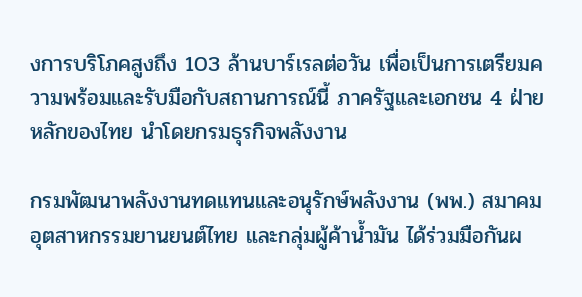งการบริโภคสูงถึง 103 ล้านบาร์เรลต่อวัน เพื่อเป็นการเตรียมความพร้อมและรับมือกับสถานการณ์นี้ ภาครัฐและเอกชน 4 ฝ่ายหลักของไทย นำโดยกรมธุรกิจพลังงาน

กรมพัฒนาพลังงานทดแทนและอนุรักษ์พลังงาน (พพ.) สมาคมอุตสาหกรรมยานยนต์ไทย และกลุ่มผู้ค้าน้ำมัน ได้ร่วมมือกันผ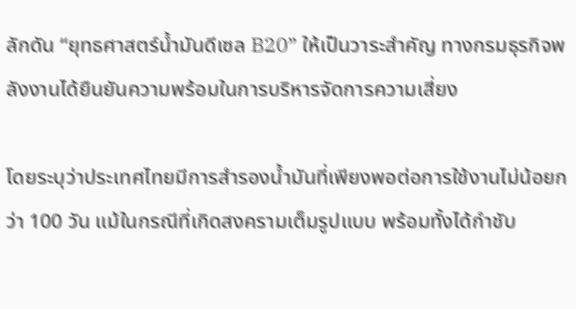ลักดัน “ยุทธศาสตร์น้ำมันดีเซล B20” ให้เป็นวาระสำคัญ ทางกรมธุรกิจพลังงานได้ยืนยันความพร้อมในการบริหารจัดการความเสี่ยง

โดยระบุว่าประเทศไทยมีการสำรองน้ำมันที่เพียงพอต่อการใช้งานไม่น้อยกว่า 100 วัน แม้ในกรณีที่เกิดสงครามเต็มรูปแบบ พร้อมทั้งได้กำชับ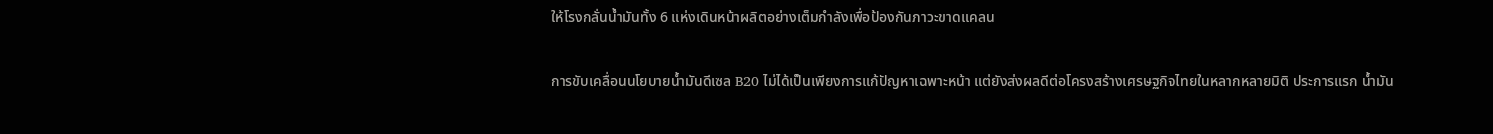ให้โรงกลั่นน้ำมันทั้ง 6 แห่งเดินหน้าผลิตอย่างเต็มกำลังเพื่อป้องกันภาวะขาดแคลน

การขับเคลื่อนนโยบายน้ำมันดีเซล B20 ไม่ได้เป็นเพียงการแก้ปัญหาเฉพาะหน้า แต่ยังส่งผลดีต่อโครงสร้างเศรษฐกิจไทยในหลากหลายมิติ ประการแรก น้ำมัน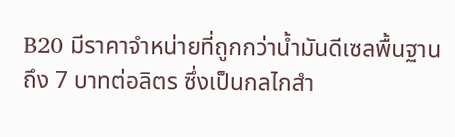B20 มีราคาจำหน่ายที่ถูกกว่าน้ำมันดีเซลพื้นฐานถึง 7 บาทต่อลิตร ซึ่งเป็นกลไกสำ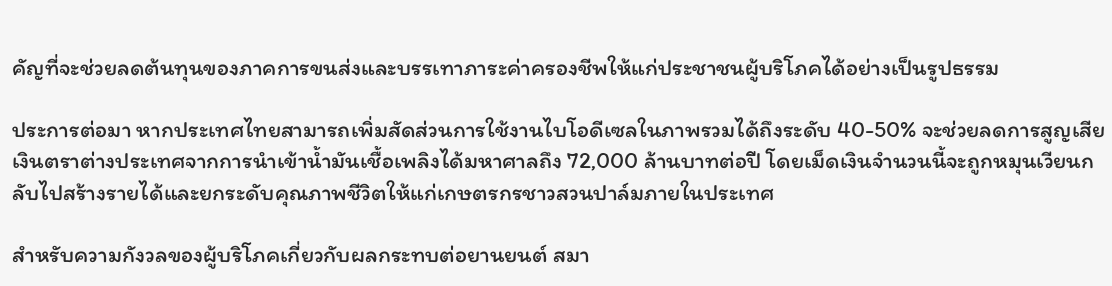คัญที่จะช่วยลดต้นทุนของภาคการขนส่งและบรรเทาภาระค่าครองชีพให้แก่ประชาชนผู้บริโภคได้อย่างเป็นรูปธรรม

ประการต่อมา หากประเทศไทยสามารถเพิ่มสัดส่วนการใช้งานไบโอดีเซลในภาพรวมได้ถึงระดับ 40-50% จะช่วยลดการสูญเสียเงินตราต่างประเทศจากการนำเข้าน้ำมันเชื้อเพลิงได้มหาศาลถึง 72,000 ล้านบาทต่อปี โดยเม็ดเงินจำนวนนี้จะถูกหมุนเวียนกลับไปสร้างรายได้และยกระดับคุณภาพชีวิตให้แก่เกษตรกรชาวสวนปาล์มภายในประเทศ

สำหรับความกังวลของผู้บริโภคเกี่ยวกับผลกระทบต่อยานยนต์ สมา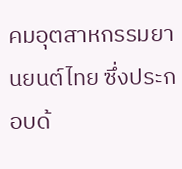คมอุตสาหกรรมยานยนต์ไทย ซึ่งประกอบด้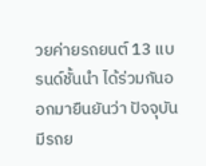วยค่ายรถยนต์ 13 แบรนด์ชั้นนำ ได้ร่วมกันออกมายืนยันว่า ปัจจุบันมีรถย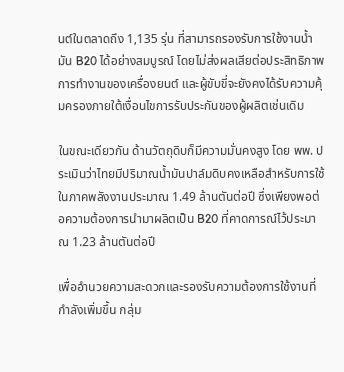นต์ในตลาดถึง 1,135 รุ่น ที่สามารถรองรับการใช้งานน้ำมัน B20 ได้อย่างสมบูรณ์ โดยไม่ส่งผลเสียต่อประสิทธิภาพการทำงานของเครื่องยนต์ และผู้ขับขี่จะยังคงได้รับความคุ้มครองภายใต้เงื่อนไขการรับประกันของผู้ผลิตเช่นเดิม

ในขณะเดียวกัน ด้านวัตถุดิบก็มีความมั่นคงสูง โดย พพ. ประเมินว่าไทยมีปริมาณน้ำมันปาล์มดิบคงเหลือสำหรับการใช้ในภาคพลังงานประมาณ 1.49 ล้านตันต่อปี ซึ่งเพียงพอต่อความต้องการนำมาผลิตเป็น B20 ที่คาดการณ์ไว้ประมาณ 1.23 ล้านตันต่อปี

เพื่ออำนวยความสะดวกและรองรับความต้องการใช้งานที่กำลังเพิ่มขึ้น กลุ่ม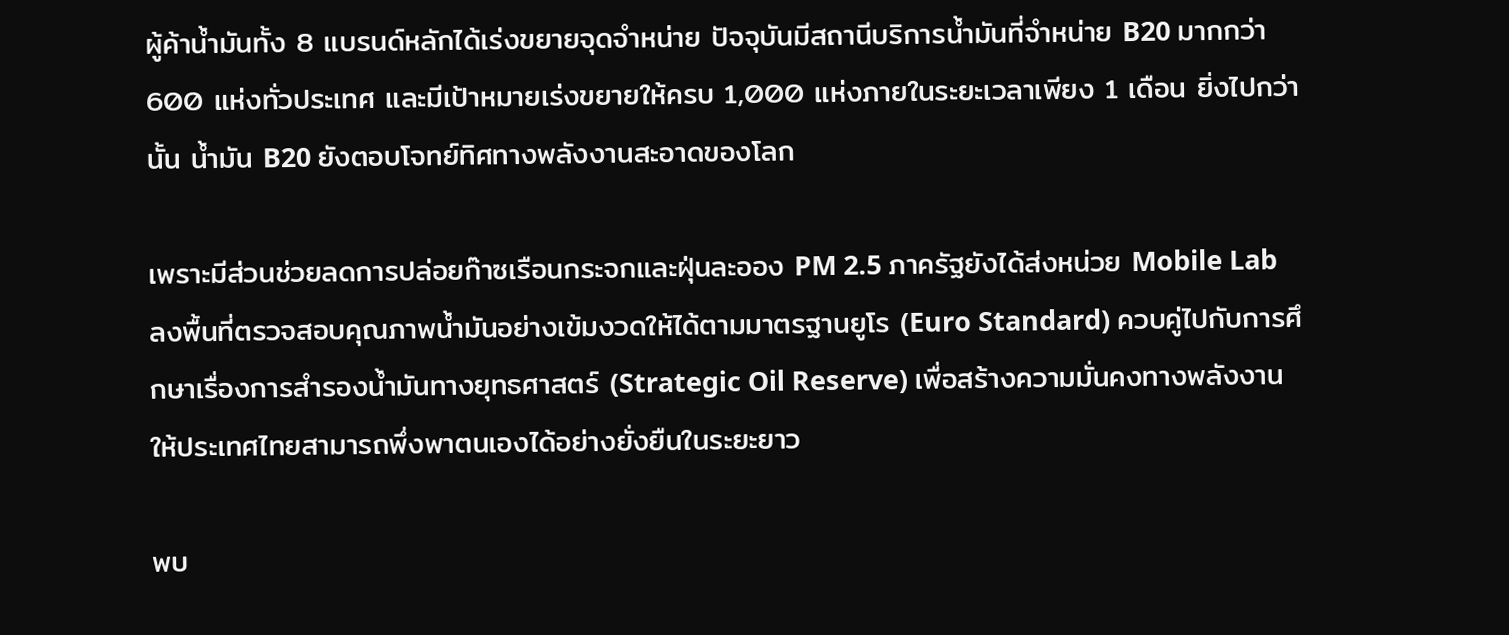ผู้ค้าน้ำมันทั้ง 8 แบรนด์หลักได้เร่งขยายจุดจำหน่าย ปัจจุบันมีสถานีบริการน้ำมันที่จำหน่าย B20 มากกว่า 600 แห่งทั่วประเทศ และมีเป้าหมายเร่งขยายให้ครบ 1,000 แห่งภายในระยะเวลาเพียง 1 เดือน ยิ่งไปกว่านั้น น้ำมัน B20 ยังตอบโจทย์ทิศทางพลังงานสะอาดของโลก

เพราะมีส่วนช่วยลดการปล่อยก๊าซเรือนกระจกและฝุ่นละออง PM 2.5 ภาครัฐยังได้ส่งหน่วย Mobile Lab ลงพื้นที่ตรวจสอบคุณภาพน้ำมันอย่างเข้มงวดให้ได้ตามมาตรฐานยูโร (Euro Standard) ควบคู่ไปกับการศึกษาเรื่องการสำรองน้ำมันทางยุทธศาสตร์ (Strategic Oil Reserve) เพื่อสร้างความมั่นคงทางพลังงานให้ประเทศไทยสามารถพึ่งพาตนเองได้อย่างยั่งยืนในระยะยาว

พบ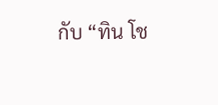กับ “ทิน โช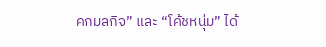คกมลกิจ” และ “โค้ชหนุ่ม” ได้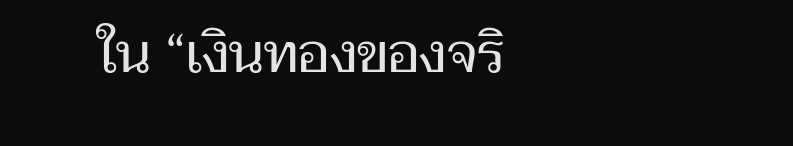ใน “เงินทองของจริ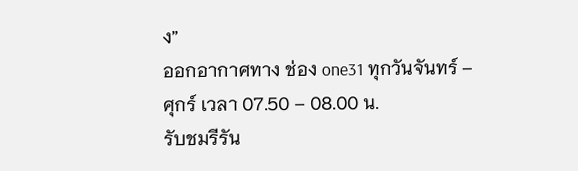ง”
ออกอากาศทาง ช่อง one31 ทุกวันจันทร์ – ศุกร์ เวลา 07.50 – 08.00 น.
รับชมรีรัน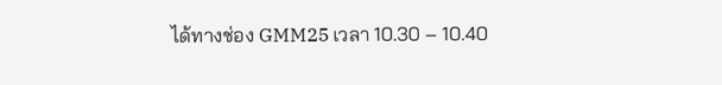ได้ทางช่อง GMM25 เวลา 10.30 – 10.40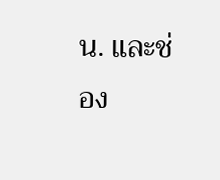น. และช่อง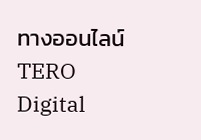ทางออนไลน์ TERO Digital